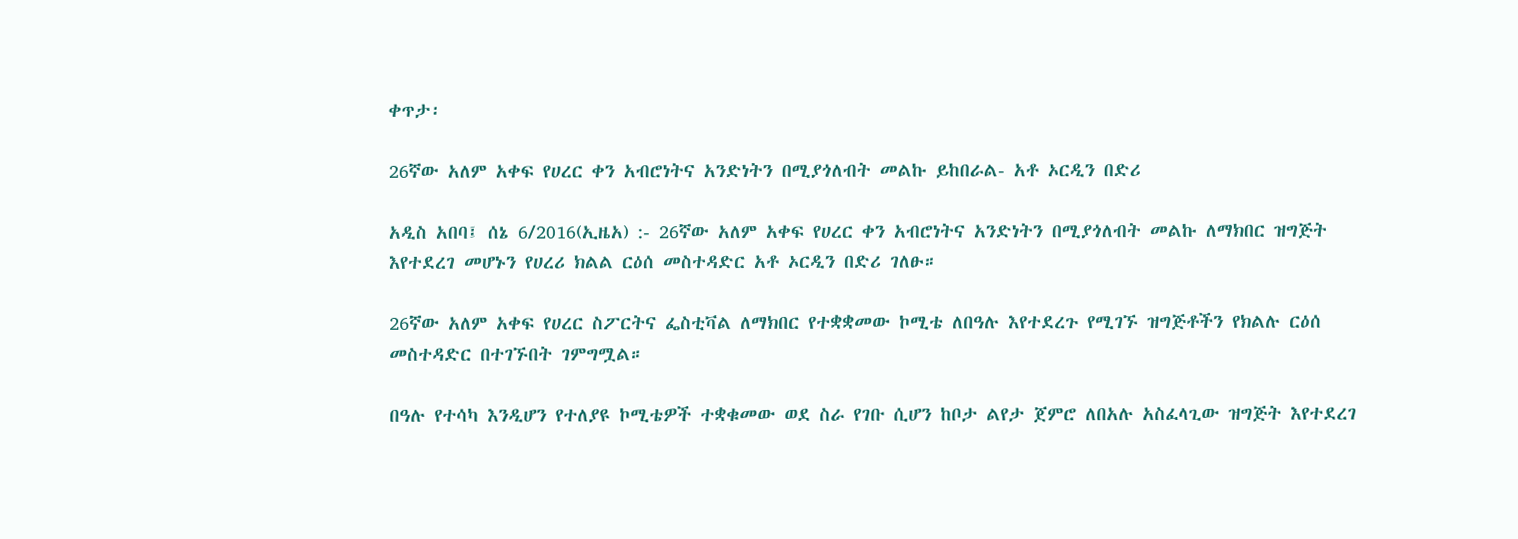ቀጥታ፡

26ኛው አለም አቀፍ የሀረር ቀን አብሮነትና አንድነትን በሚያጎለብት መልኩ ይከበራል- አቶ ኦርዲን በድሪ

አዲስ አበባ፤ ሰኔ 6/2016(ኢዜአ) :- 26ኛው አለም አቀፍ የሀረር ቀን አብሮነትና አንድነትን በሚያጎለብት መልኩ ለማክበር ዝግጅት እየተደረገ መሆኑን የሀረሪ ክልል ርዕሰ መስተዳድር አቶ ኦርዲን በድሪ ገለፁ።

26ኛው አለም አቀፍ የሀረር ስፖርትና ፌስቲቫል ለማክበር የተቋቋመው ኮሚቴ ለበዓሉ እየተደረጉ የሚገኙ ዝግጅቶችን የክልሉ ርዕሰ መስተዳድር በተገኙበት ገምግሟል።

በዓሉ የተሳካ እንዲሆን የተለያዩ ኮሚቴዎች ተቋቁመው ወደ ስራ የገቡ ሲሆን ከቦታ ልየታ ጀምሮ ለበአሉ አስፈላጊው ዝግጅት እየተደረገ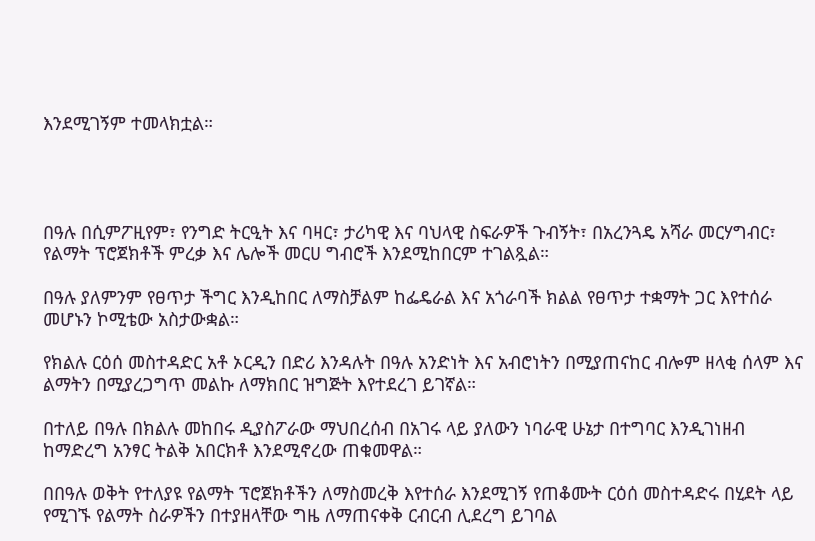እንደሚገኝም ተመላክቷል።




በዓሉ በሲምፖዚየም፣ የንግድ ትርዒት እና ባዛር፣ ታሪካዊ እና ባህላዊ ስፍራዎች ጉብኝት፣ በአረንጓዴ አሻራ መርሃግብር፣ የልማት ፕሮጀክቶች ምረቃ እና ሌሎች መርሀ ግብሮች እንደሚከበርም ተገልጿል።

በዓሉ ያለምንም የፀጥታ ችግር እንዲከበር ለማስቻልም ከፌዴራል እና አጎራባች ክልል የፀጥታ ተቋማት ጋር እየተሰራ መሆኑን ኮሚቴው አስታውቋል።

የክልሉ ርዕሰ መስተዳድር አቶ ኦርዲን በድሪ እንዳሉት በዓሉ አንድነት እና አብሮነትን በሚያጠናከር ብሎም ዘላቂ ሰላም እና ልማትን በሚያረጋግጥ መልኩ ለማክበር ዝግጅት እየተደረገ ይገኛል።

በተለይ በዓሉ በክልሉ መከበሩ ዲያስፖራው ማህበረሰብ በአገሩ ላይ ያለውን ነባራዊ ሁኔታ በተግባር እንዲገነዘብ ከማድረግ አንፃር ትልቅ አበርክቶ እንደሚኖረው ጠቁመዋል።

በበዓሉ ወቅት የተለያዩ የልማት ፕሮጀክቶችን ለማስመረቅ እየተሰራ እንደሚገኝ የጠቆሙት ርዕሰ መስተዳድሩ በሂደት ላይ የሚገኙ የልማት ስራዎችን በተያዘላቸው ግዜ ለማጠናቀቅ ርብርብ ሊደረግ ይገባል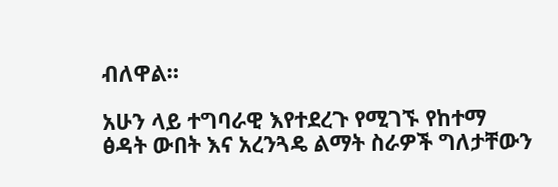ብለዋል።

አሁን ላይ ተግባራዊ እየተደረጉ የሚገኙ የከተማ ፅዳት ውበት እና አረንጓዴ ልማት ስራዎች ግለታቸውን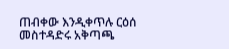ጠብቀው እንዲቀጥሉ ርዕሰ መስተዳድሩ አቅጣጫ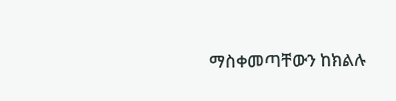ማስቀመጣቸውን ከክልሉ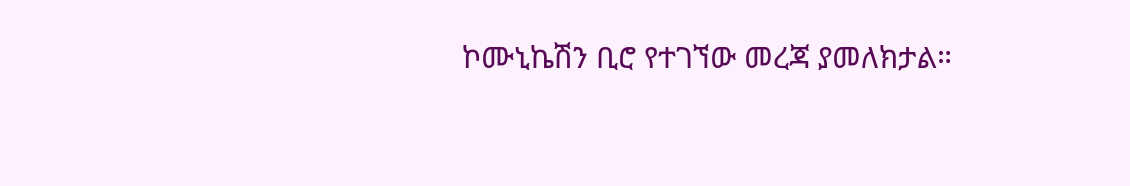ኮሙኒኬሽን ቢሮ የተገኘው መረጃ ያመለክታል።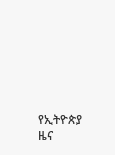የኢትዮጵያ ዜና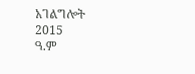አገልግሎት
2015
ዓ.ም